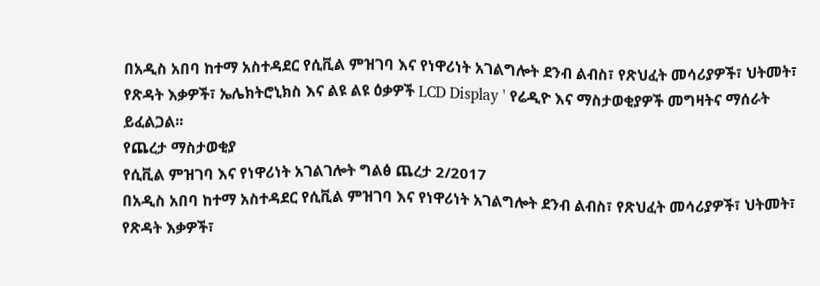በአዲስ አበባ ከተማ አስተዳደር የሲቪል ምዝገባ እና የነዋሪነት አገልግሎት ደንብ ልብስ፣ የጽህፈት መሳሪያዎች፣ ህትመት፣ የጽዳት እቃዎች፣ ኤሌክትሮኒክስ እና ልዩ ልዩ ዕቃዎች LCD Display ' የሬዲዮ እና ማስታወቂያዎች መግዛትና ማሰራት ይፈልጋል፡፡
የጨረታ ማስታወቂያ
የሲቪል ምዝገባ እና የነዋሪነት አገልገሎት ግልፅ ጨረታ 2/2017
በአዲስ አበባ ከተማ አስተዳደር የሲቪል ምዝገባ እና የነዋሪነት አገልግሎት ደንብ ልብስ፣ የጽህፈት መሳሪያዎች፣ ህትመት፣ የጽዳት እቃዎች፣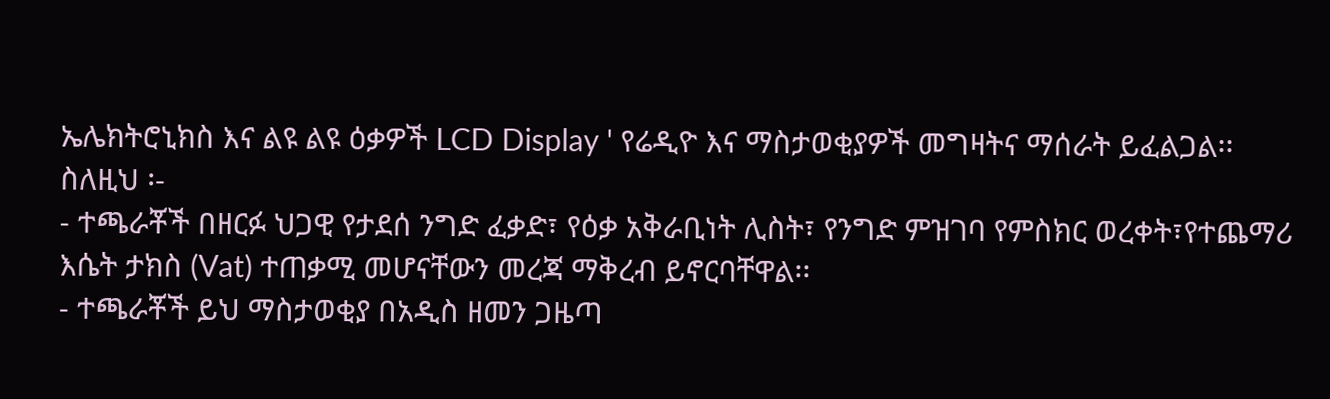ኤሌክትሮኒክስ እና ልዩ ልዩ ዕቃዎች LCD Display ' የሬዲዮ እና ማስታወቂያዎች መግዛትና ማሰራት ይፈልጋል፡፡
ስለዚህ ፡-
- ተጫራቾች በዘርፉ ህጋዊ የታደሰ ንግድ ፈቃድ፣ የዕቃ አቅራቢነት ሊስት፣ የንግድ ምዝገባ የምስክር ወረቀት፣የተጨማሪ እሴት ታክስ (Vat) ተጠቃሚ መሆናቸውን መረጃ ማቅረብ ይኖርባቸዋል፡፡
- ተጫራቾች ይህ ማስታወቂያ በአዲስ ዘመን ጋዜጣ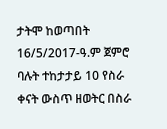ታትሞ ከወጣበት 16/5/2017-ዓ.ም ጀምሮ ባሉት ተከታታይ 10 የስራ ቀናት ውስጥ ዘወትር በስራ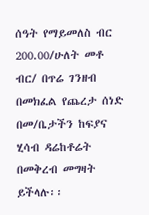ሰዓት የማይመለስ ብር 200.00/ሁለት መቶ ብር/ በጥሬ ገንዘብ በመክፈል የጨረታ ሰነድ በመ/ቤታችን ከፍያና ሂሳብ ዳሬከቶሬት በመቅረብ መግዛት ይችላሉ፡፡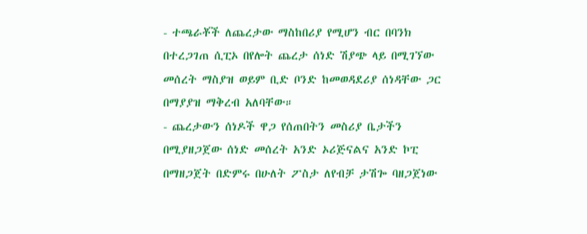- ተጫራቾች ለጨረታው ማስከበሪያ የሚሆን ብር በባንክ በተረጋገጠ ሲፒኦ በየሎት ጨረታ ሰነድ ሽያጭ ላይ በሚገኘው መሰረት ማስያዝ ወይም ቢድ ቦንድ ከመወዳደሪያ ሰነዳቸው ጋር በማያያዝ ማቅረብ አለባቸው።
- ጨረታውን ሰነዶች ዋጋ የሰጠበትን መስሪያ ቤታችን በሚያዘጋጀው ሰነድ መሰረት አንድ ኦሪጅናልና አንድ ኮፒ በማዘጋጀት በድምሩ በሁለት ፖስታ ለየብቻ ታሽጐ ባዘጋጀነው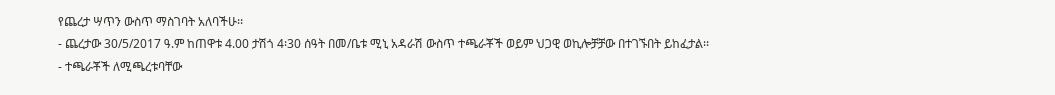የጨረታ ሣጥን ውስጥ ማስገባት አለባችሁ፡፡
- ጨረታው 30/5/2017 ዓ.ም ከጠዋቱ 4.00 ታሽጎ 4፡30 ሰዓት በመ/ቤቱ ሚኒ አዳራሽ ውስጥ ተጫራቾች ወይም ህጋዊ ወኪሎቻቻው በተገኙበት ይከፈታል፡፡
- ተጫራቾች ለሚጫረቱባቸው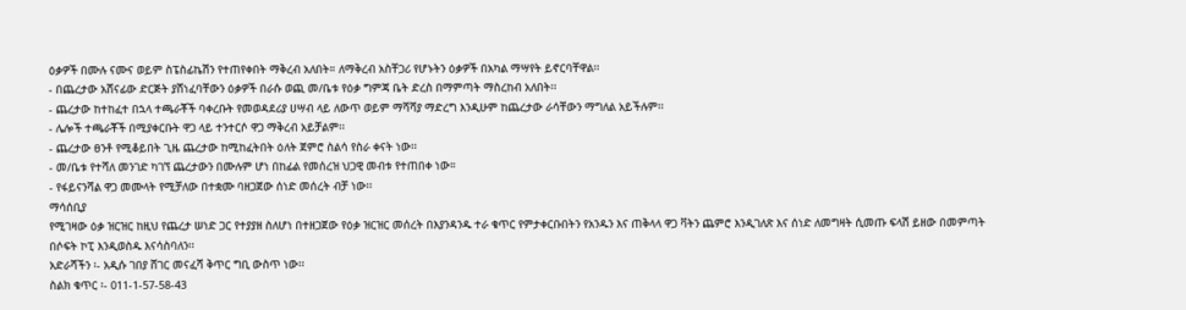ዕቃዎች በሙሉ ናሙና ወይም ስፔስፊኬሽን የተጠየቀበት ማቅረብ አለበት። ለማቅረብ አስቸጋሪ የሆኑትን ዕቃዎች በአካል ማሣየት ይኖርባቸዋል፡፡
- በጨረታው አሸናፊው ድርጅት ያሸነፈባቸውን ዕቃዎች በራሱ ወጪ መ/ቤቱ የዕቃ ግምጃ ቤት ድረስ በማምጣት ማስረከብ አለበት፡፡
- ጨረታው ከተከፈተ በኋላ ተጫራቾች ባቀረቡት የመወዳደሪያ ሀሣብ ላይ ለውጥ ወይም ማሻሻያ ማድረግ እንዲሁም ከጨረታው ራሳቸውን ማግለል አይችሉም፡፡
- ሌሎች ተጫራቾች በሚያቀርቡት ዋጋ ላይ ተንተርሶ ዋጋ ማቅረብ አይቻልም፡፡
- ጨረታው ፀንቶ የሚቆይበት ጊዜ ጨረታው ከሚከፈትበት ዕለት ጀምሮ ስልሳ የስራ ቀናት ነው፡፡
- መ/ቤቱ የተሻለ መንገድ ካገኘ ጨረታውን በሙሉም ሆነ በከፊል የመሰረዝ ህጋዊ መብቱ የተጠበቀ ነው።
- የፋይናንሻል ዋጋ መሙላት የሚቻለው በተቋሙ ባዘጋጀው ሰነድ መሰረት ብቻ ነው፡፡
ማሳሰቢያ
የሚገዛው ዕቃ ዝርዝር ከዚህ የጨረታ ሠነድ ጋር የተያያዘ ስለሆነ በተዘጋጀው የዕቃ ዝርዝር መሰረት በእያንዳንዱ ተራ ቁጥር የምታቀርቡበትን የአንዱን እና ጠቅላላ ዋጋ ቫትን ጨምሮ እንዲገለጽ እና ሰነድ ለመግዛት ሲመጡ ፍላሽ ይዘው በመምጣት በሶፍት ኮፒ እንዲወስዱ እናሳስባለን፡፡
አድራሻችን ፡- አዲሱ ገበያ ሸገር መናፈሻ ቅጥር ግቢ ውስጥ ነው፡፡
ስልክ ቁጥር ፡- 011-1-57-58-43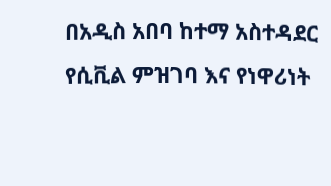በአዲስ አበባ ከተማ አስተዳደር የሲቪል ምዝገባ እና የነዋሪነት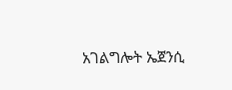አገልግሎት ኤጀንሲ